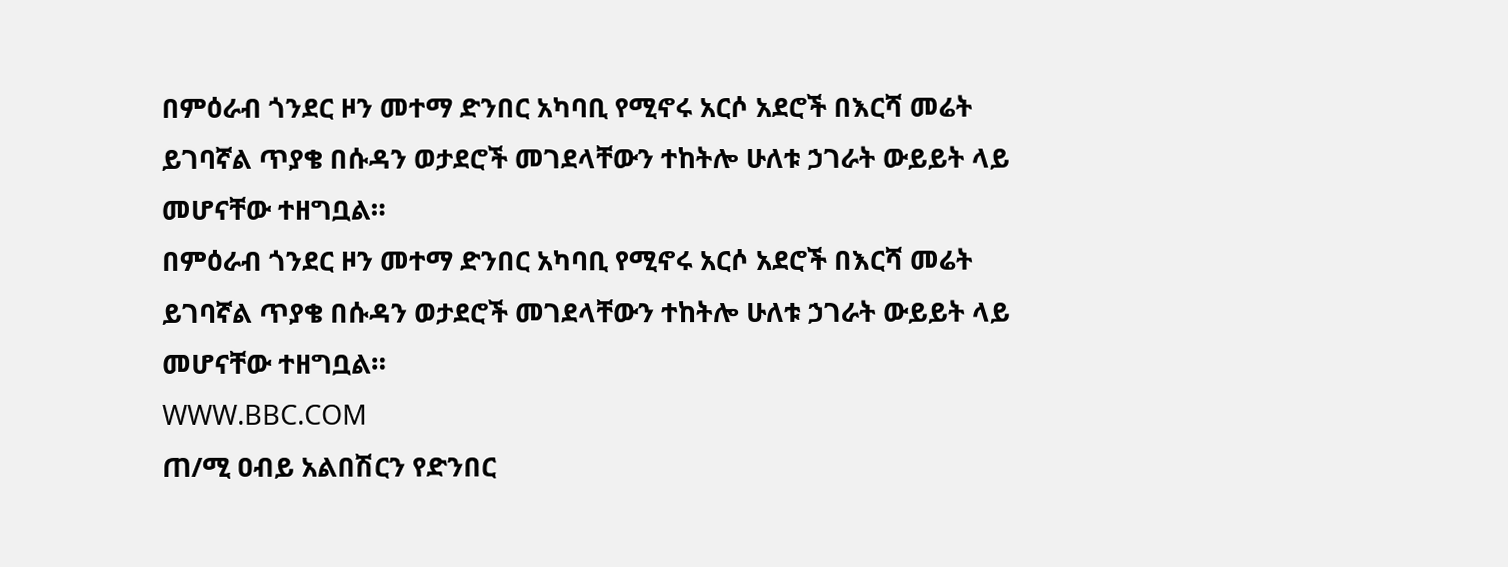በምዕራብ ጎንደር ዞን መተማ ድንበር አካባቢ የሚኖሩ አርሶ አደሮች በእርሻ መሬት ይገባኛል ጥያቄ በሱዳን ወታደሮች መገደላቸውን ተከትሎ ሁለቱ ኃገራት ውይይት ላይ መሆናቸው ተዘግቧል።
በምዕራብ ጎንደር ዞን መተማ ድንበር አካባቢ የሚኖሩ አርሶ አደሮች በእርሻ መሬት ይገባኛል ጥያቄ በሱዳን ወታደሮች መገደላቸውን ተከትሎ ሁለቱ ኃገራት ውይይት ላይ መሆናቸው ተዘግቧል።
WWW.BBC.COM
ጠ/ሚ ዐብይ አልበሽርን የድንበር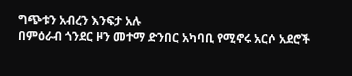ግጭቱን አብረን እንፍታ አሉ
በምዕራብ ጎንደር ዞን መተማ ድንበር አካባቢ የሚኖሩ አርሶ አደሮች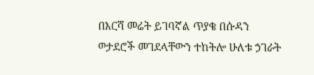በእርሻ መሬት ይገባኛል ጥያቄ በሱዳን ወታደሮች መገደላቸውን ተከትሎ ሁለቱ ኃገራት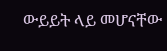ውይይት ላይ መሆናቸው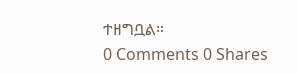ተዘግቧል።
0 Comments 0 Shares